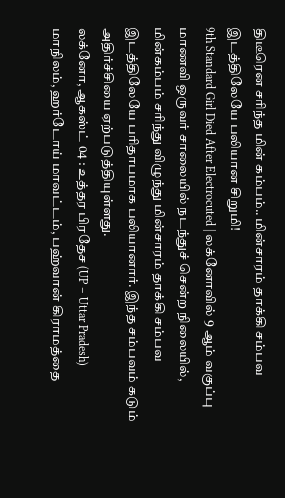திடீரென சரிந்த மின் கம்பம்.. மின்சாரம் தாக்கி சம்பவ இடத்திலேயே பலியான சிறுமி!
9th Standard Girl Died After Electrocuted | லக்னோவில் 9 ஆம் வகுப்பு மாணவி ஒருவர் சாலையில் நடந்துச் சென்ற நிலையில், மின்கம்பம் சரிந்து விழுந்து மின்சாரம் தாக்கி சம்பவ இடத்திலேயே பரிதாபமாக பலியானார். இந்த சம்பவம் கடும் அதிர்ச்சியை ஏற்படுத்தியுள்ளது.
லக்னோ, ஆகஸ்ட் 04 : உத்தர பிரதேச (UP – Uttar Pradesh) மாநிலம், ஹர்டோய் மாவட்டம், பஹ்வான் கிராமத்தை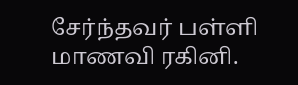சேர்ந்தவர் பள்ளி மாணவி ரகினி.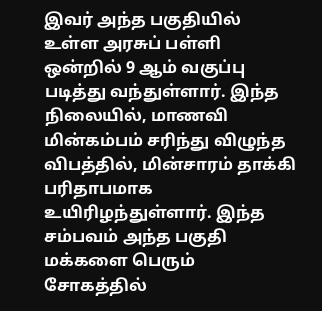இவர் அந்த பகுதியில் உள்ள அரசுப் பள்ளி ஒன்றில் 9 ஆம் வகுப்பு படித்து வந்துள்ளார். இந்த நிலையில், மாணவி மின்கம்பம் சரிந்து விழுந்த விபத்தில், மின்சாரம் தாக்கி பரிதாபமாக உயிரிழந்துள்ளார். இந்த சம்பவம் அந்த பகுதி மக்களை பெரும் சோகத்தில்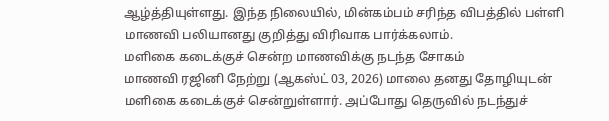ஆழ்த்தியுள்ளது. இந்த நிலையில், மின்கம்பம் சரிந்த விபத்தில் பள்ளி மாணவி பலியானது குறித்து விரிவாக பார்க்கலாம்.
மளிகை கடைக்குச் சென்ற மாணவிக்கு நடந்த சோகம்
மாணவி ரஜினி நேற்று (ஆகஸ்ட் 03, 2026) மாலை தனது தோழியுடன் மளிகை கடைக்குச் சென்றுள்ளார். அப்போது தெருவில் நடந்துச்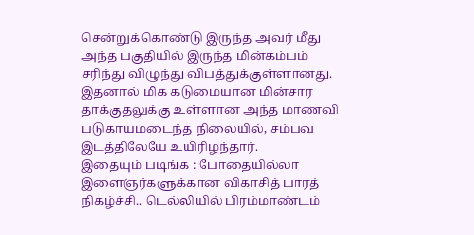சென்றுக்கொண்டு இருந்த அவர் மீது அந்த பகுதியில் இருந்த மின்கம்பம் சரிந்து விழுந்து விபத்துக்குள்ளானது. இதனால் மிக கடுமையான மின்சார தாக்குதலுக்கு உள்ளான அந்த மாணவி படுகாயமடைந்த நிலையில், சம்பவ இடத்திலேயே உயிரிழந்தார்.
இதையும் படிங்க : போதையில்லா இளைஞர்களுக்கான விகாசித் பாரத் நிகழ்ச்சி.. டெல்லியில் பிரம்மாண்டம்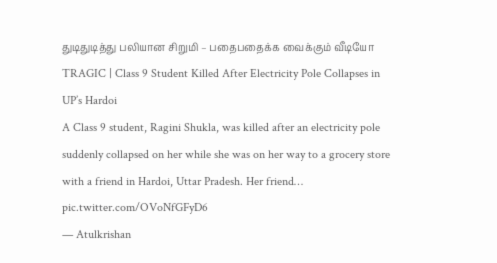துடிதுடித்து பலியான சிறுமி – பதைபதைக்க வைக்கும் வீடியோ
TRAGIC | Class 9 Student Killed After Electricity Pole Collapses in UP’s Hardoi
A Class 9 student, Ragini Shukla, was killed after an electricity pole suddenly collapsed on her while she was on her way to a grocery store with a friend in Hardoi, Uttar Pradesh. Her friend… pic.twitter.com/OVoNfGFyD6
— Atulkrishan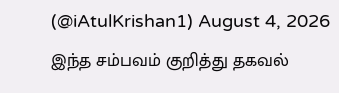(@iAtulKrishan1) August 4, 2026
இந்த சம்பவம் குறித்து தகவல்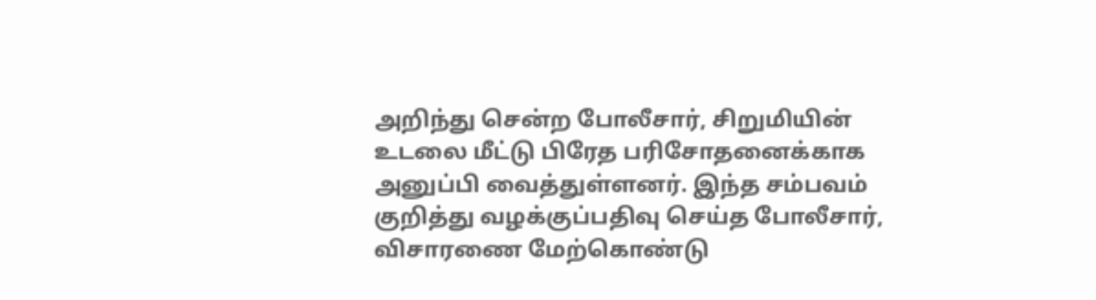அறிந்து சென்ற போலீசார், சிறுமியின் உடலை மீட்டு பிரேத பரிசோதனைக்காக அனுப்பி வைத்துள்ளனர். இந்த சம்பவம் குறித்து வழக்குப்பதிவு செய்த போலீசார், விசாரணை மேற்கொண்டு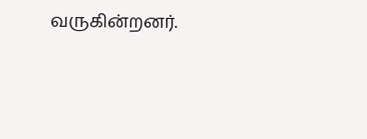வருகின்றனர்.